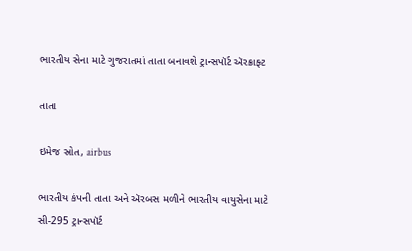ભારતીય સેના માટે ગુજરાતમાં તાતા બનાવશે ટ્રાન્સપૉર્ટ ઍરક્રાફ્ટ

તાતા

ઇમેજ સ્રોત, airbus

ભારતીય કંપની તાતા અને ઍરબસ મળીને ભારતીય વાયુસેના માટે સી-295 ટ્રાન્સપૉર્ટ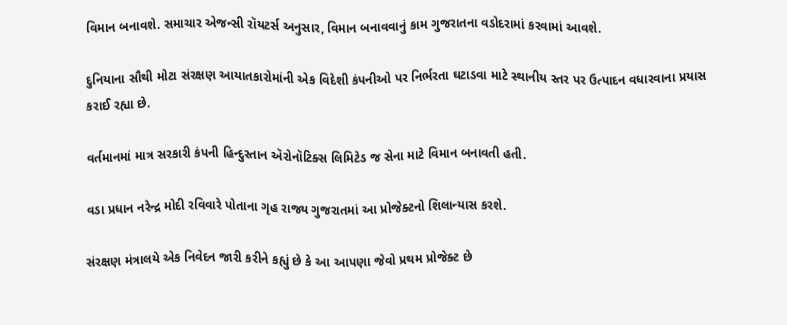વિમાન બનાવશે. સમાચાર એજન્સી રૉયટર્સ અનુસાર, વિમાન બનાવવાનું કામ ગુજરાતના વડોદરામાં કરવામાં આવશે.

દુનિયાના સૌથી મોટા સંરક્ષણ આયાતકારોમાંની એક વિદેશી કંપનીઓ પર નિર્ભરતા ઘટાડવા માટે સ્થાનીય સ્તર પર ઉત્પાદન વધારવાના પ્રયાસ કરાઈ રહ્યા છે.

વર્તમાનમાં માત્ર સરકારી કંપની હિન્દુસ્તાન ઍરોનૉટિક્સ લિમિટેડ જ સેના માટે વિમાન બનાવતી હતી.

વડા પ્રધાન નરેન્દ્ર મોદી રવિવારે પોતાના ગૃહ રાજ્ય ગુજરાતમાં આ પ્રોજેક્ટનો શિલાન્યાસ કરશે.

સંરક્ષણ મંત્રાલયે એક નિવેદન જારી કરીને કહ્યું છે કે આ આપણા જેવો પ્રથમ પ્રોજેક્ટ છે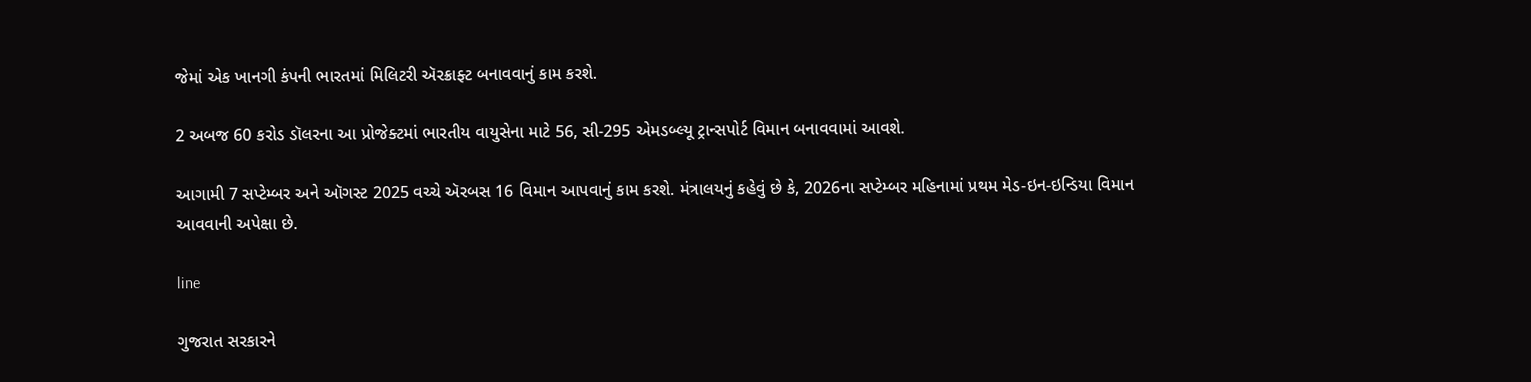જેમાં એક ખાનગી કંપની ભારતમાં મિલિટરી ઍરક્રાફ્ટ બનાવવાનું કામ કરશે.

2 અબજ 60 કરોડ ડૉલરના આ પ્રોજેક્ટમાં ભારતીય વાયુસેના માટે 56, સી-295 એમડબ્લ્યૂ ટ્રાન્સપોર્ટ વિમાન બનાવવામાં આવશે.

આગામી 7 સપ્ટેમ્બર અને ઑગસ્ટ 2025 વચ્ચે ઍરબસ 16 વિમાન આપવાનું કામ કરશે. મંત્રાલયનું કહેવું છે કે, 2026ના સપ્ટેમ્બર મહિનામાં પ્રથમ મેડ-ઇન-ઇન્ડિયા વિમાન આવવાની અપેક્ષા છે.

line

ગુજરાત સરકારને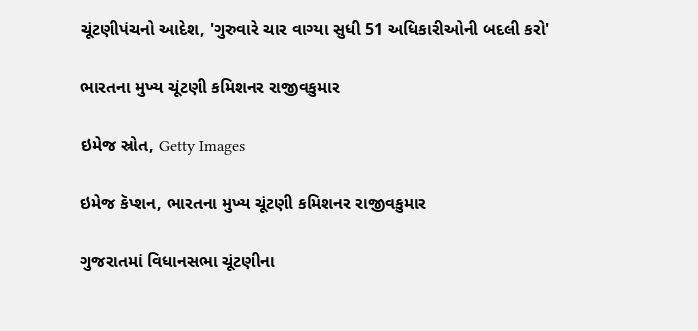ચૂંટણીપંચનો આદેશ, 'ગુરુવારે ચાર વાગ્યા સુધી 51 અધિકારીઓની બદલી કરો'

ભારતના મુખ્ય ચૂંટણી કમિશનર રાજીવકુમાર

ઇમેજ સ્રોત, Getty Images

ઇમેજ કૅપ્શન, ભારતના મુખ્ય ચૂંટણી કમિશનર રાજીવકુમાર

ગુજરાતમાં વિધાનસભા ચૂંટણીના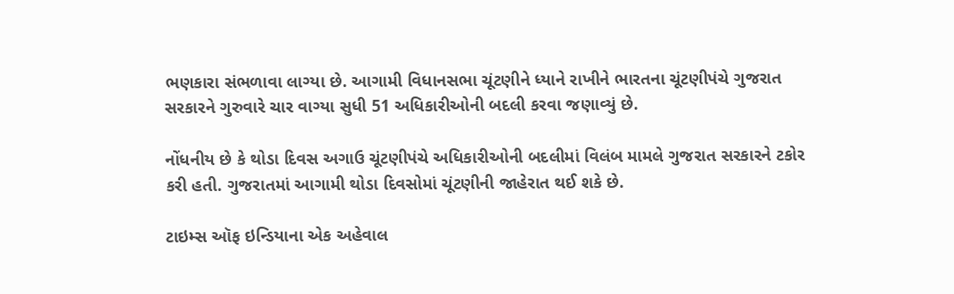ભણકારા સંભળાવા લાગ્યા છે. આગામી વિધાનસભા ચૂંટણીને ધ્યાને રાખીને ભારતના ચૂંટણીપંચે ગુજરાત સરકારને ગુરુવારે ચાર વાગ્યા સુધી 51 અધિકારીઓની બદલી કરવા જણાવ્યું છે.

નોંધનીય છે કે થોડા દિવસ અગાઉ ચૂંટણીપંચે અધિકારીઓની બદલીમાં વિલંબ મામલે ગુજરાત સરકારને ટકોર કરી હતી. ગુજરાતમાં આગામી થોડા દિવસોમાં ચૂંટણીની જાહેરાત થઈ શકે છે.

ટાઇમ્સ ઑફ ઇન્ડિયાના એક અહેવાલ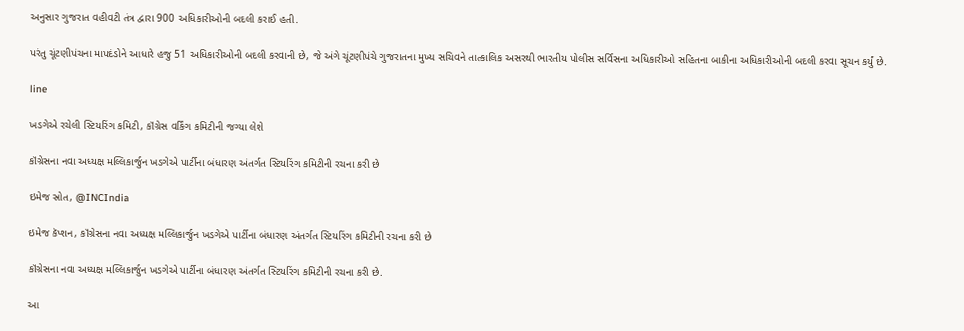અનુસાર ગુજરાત વહીવટી તંત્ર દ્વારા 900 અધિકારીઓની બદલી કરાઈ હતી.

પરંતુ ચૂંટણીપંચના માપદંડોને આધારે હજુ 51 અધિકારીઓની બદલી કરવાની છે, જે અંગે ચૂંટણીપંચે ગુજરાતના મુખ્ય સચિવને તાત્કાલિક અસરથી ભારતીય પોલીસ સર્વિસના અધિકારીઓ સહિતના બાકીના અધિકારીઓની બદલી કરવા સૂચન કર્યું છે.

line

ખડગેએ રચેલી સ્ટિયરિંગ કમિટી, કૉંગ્રેસ વર્કિંગ કમિટીની જગ્યા લેશે

કૉંગ્રેસના નવા અધ્યક્ષ મલ્લિકાર્જુન ખડગેએ પાર્ટીના બંધારણ અંતર્ગત સ્ટિયરિંગ કમિટીની રચના કરી છે

ઇમેજ સ્રોત, @INCIndia

ઇમેજ કૅપ્શન, કૉંગ્રેસના નવા અધ્યક્ષ મલ્લિકાર્જુન ખડગેએ પાર્ટીના બંધારણ અંતર્ગત સ્ટિયરિંગ કમિટીની રચના કરી છે

કૉંગ્રેસના નવા અધ્યક્ષ મલ્લિકાર્જુન ખડગેએ પાર્ટીના બંધારણ અંતર્ગત સ્ટિયરિંગ કમિટીની રચના કરી છે.

આ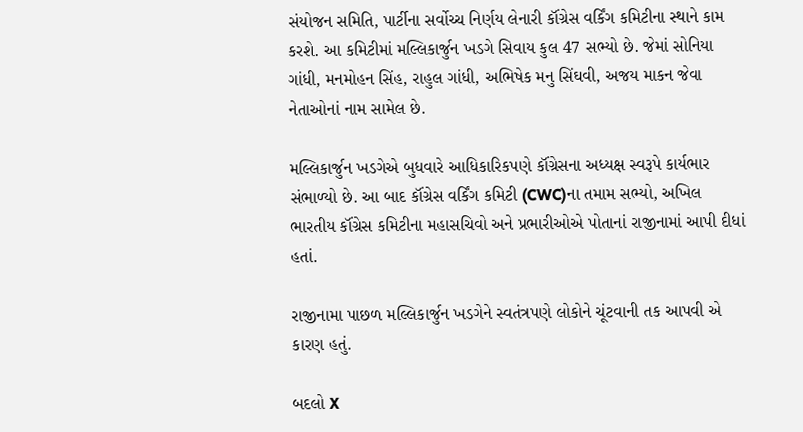સંયોજન સમિતિ, પાર્ટીના સર્વોચ્ચ નિર્ણય લેનારી કૉંગ્રેસ વર્કિંગ કમિટીના સ્થાને કામ કરશે. આ કમિટીમાં મલ્લિકાર્જુન ખડગે સિવાય કુલ 47 સભ્યો છે. જેમાં સોનિયા ગાંધી, મનમોહન સિંહ, રાહુલ ગાંધી, અભિષેક મનુ સિંઘવી, અજય માકન જેવા નેતાઓનાં નામ સામેલ છે.

મલ્લિકાર્જુન ખડગેએ બુધવારે આધિકારિકપણે કૉંગ્રેસના અધ્યક્ષ સ્વરૂપે કાર્યભાર સંભાળ્યો છે. આ બાદ કૉંગ્રેસ વર્કિંગ કમિટી (CWC)ના તમામ સભ્યો, અખિલ ભારતીય કૉંગ્રેસ કમિટીના મહાસચિવો અને પ્રભારીઓએ પોતાનાં રાજીનામાં આપી દીધાં હતાં.

રાજીનામા પાછળ મલ્લિકાર્જુન ખડગેને સ્વતંત્રપણે લોકોને ચૂંટવાની તક આપવી એ કારણ હતું.

બદલો X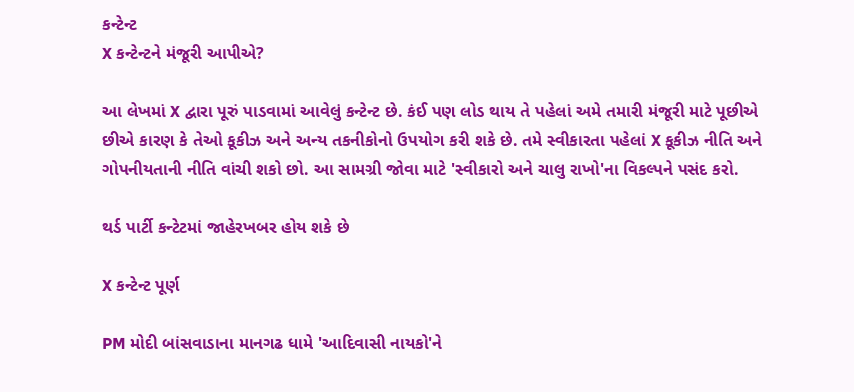કન્ટેન્ટ
X કન્ટેન્ટને મંજૂરી આપીએ?

આ લેખમાં X દ્વારા પૂરું પાડવામાં આવેલું કન્ટેન્ટ છે. કંઈ પણ લોડ થાય તે પહેલાં અમે તમારી મંજૂરી માટે પૂછીએ છીએ કારણ કે તેઓ કૂકીઝ અને અન્ય તકનીકોનો ઉપયોગ કરી શકે છે. તમે સ્વીકારતા પહેલાં X કૂકીઝ નીતિ અને ગોપનીયતાની નીતિ વાંચી શકો છો. આ સામગ્રી જોવા માટે 'સ્વીકારો અને ચાલુ રાખો'ના વિકલ્પને પસંદ કરો.

થર્ડ પાર્ટી કન્ટેટમાં જાહેરખબર હોય શકે છે

X કન્ટેન્ટ પૂર્ણ

PM મોદી બાંસવાડાના માનગઢ ધામે 'આદિવાસી નાયકો'ને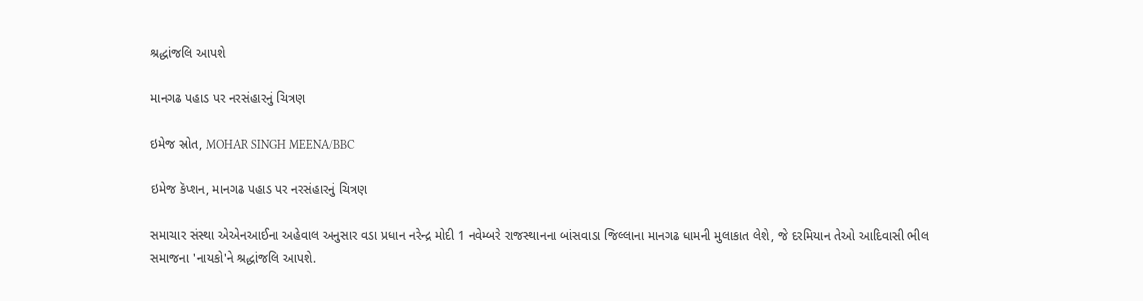શ્રદ્ધાંજલિ આપશે

માનગઢ પહાડ પર નરસંહારનું ચિત્રણ

ઇમેજ સ્રોત, MOHAR SINGH MEENA/BBC

ઇમેજ કૅપ્શન, માનગઢ પહાડ પર નરસંહારનું ચિત્રણ

સમાચાર સંસ્થા એએનઆઈના અહેવાલ અનુસાર વડા પ્રધાન નરેન્દ્ર મોદી 1 નવેમ્બરે રાજસ્થાનના બાંસવાડા જિલ્લાના માનગઢ ધામની મુલાકાત લેશે, જે દરમિયાન તેઓ આદિવાસી ભીલ સમાજના 'નાયકો'ને શ્રદ્ધાંજલિ આપશે.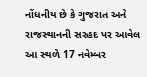નોંધનીય છે કે ગુજરાત અને રાજસ્થાનની સરહદ પર આવેલ આ સ્થળે 17 નવેમ્બર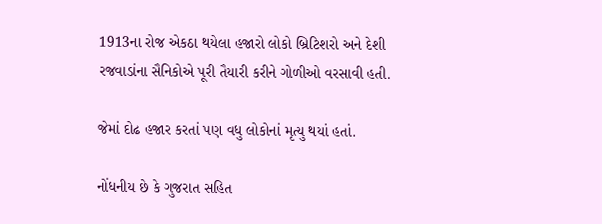1913ના રોજ એકઠા થયેલા હજારો લોકો બ્રિટિશરો અને દેશી રજવાડાંના સૈનિકોએ પૂરી તૈયારી કરીને ગોળીઓ વરસાવી હતી.

જેમાં દોઢ હજાર કરતાં પણ વધુ લોકોનાં મૃત્યુ થયાં હતાં.

નોંધનીય છે કે ગુજરાત સહિત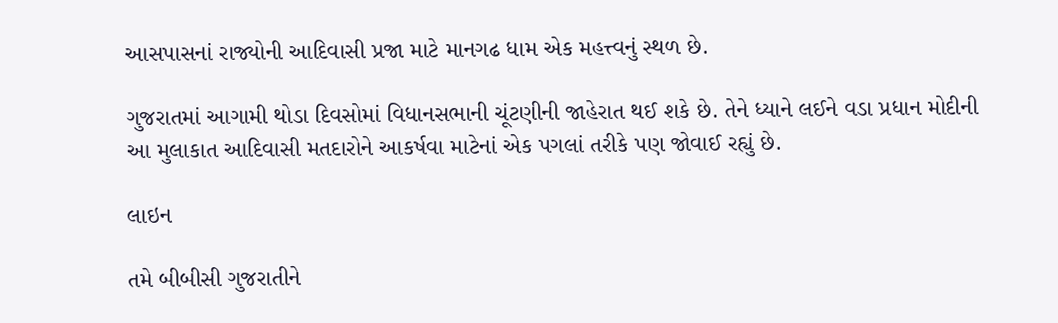આસપાસનાં રાજ્યોની આદિવાસી પ્રજા માટે માનગઢ ધામ એક મહત્ત્વનું સ્થળ છે.

ગુજરાતમાં આગામી થોડા દિવસોમાં વિધાનસભાની ચૂંટણીની જાહેરાત થઈ શકે છે. તેને ધ્યાને લઈને વડા પ્રધાન મોદીની આ મુલાકાત આદિવાસી મતદારોને આકર્ષવા માટેનાં એક પગલાં તરીકે પણ જોવાઈ રહ્યું છે.

લાઇન

તમે બીબીસી ગુજરાતીને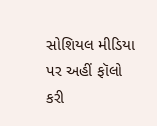સોશિયલ મીડિયા પર અહીં ફૉલો કરી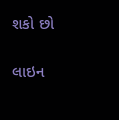શકો છો

લાઇન